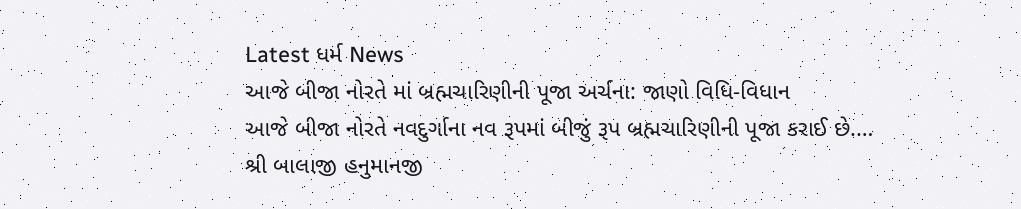Latest ધર્મ News
આજે બીજા નોરતે માં બ્રહ્મચારિણીની પૂજા અર્ચના: જાણો વિધિ-વિધાન
આજે બીજા નોરતે નવદુર્ગાના નવ રૂપમાં બીજું રૂપ બ્રહ્મચારિણીની પૂજા કરાઈ છે.…
શ્રી બાલાજી હનુમાનજી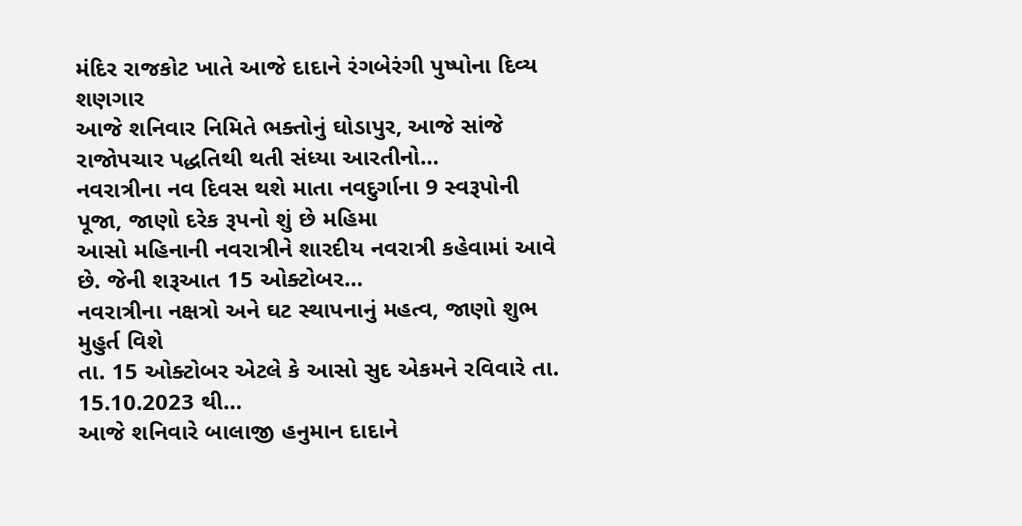મંદિર રાજકોટ ખાતે આજે દાદાને રંગબેરંગી પુષ્પોના દિવ્ય શણગાર
આજે શનિવાર નિમિતે ભક્તોનું ઘોડાપુર, આજે સાંજે રાજોપચાર પદ્ધતિથી થતી સંધ્યા આરતીનો…
નવરાત્રીના નવ દિવસ થશે માતા નવદુર્ગાના 9 સ્વરૂપોની પૂજા, જાણો દરેક રૂપનો શું છે મહિમા
આસો મહિનાની નવરાત્રીને શારદીય નવરાત્રી કહેવામાં આવે છે. જેની શરૂઆત 15 ઓક્ટોબર…
નવરાત્રીના નક્ષત્રો અને ઘટ સ્થાપનાનું મહત્વ, જાણો શુભ મુહુર્ત વિશે
તા. 15 ઓક્ટોબર એટલે કે આસો સુદ એકમને રવિવારે તા. 15.10.2023 થી…
આજે શનિવારે બાલાજી હનુમાન દાદાને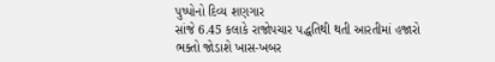પુષ્પોનો દિવ્ય શણગાર
સાંજે 6.45 કલાકે રાજોપચાર પદ્ધતિથી થતી આરતીમાં હજારો ભક્તો જોડાશે ખાસ-ખબર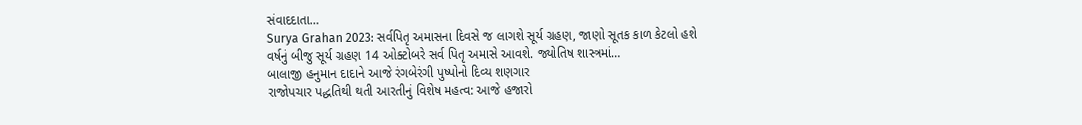સંવાદદાતા…
Surya Grahan 2023: સર્વપિતૃ અમાસના દિવસે જ લાગશે સૂર્ય ગ્રહણ, જાણો સૂતક કાળ કેટલો હશે
વર્ષનું બીજુ સૂર્ય ગ્રહણ 14 ઓક્ટોબરે સર્વ પિતૃ અમાસે આવશે. જ્યોતિષ શાસ્ત્રમાં…
બાલાજી હનુમાન દાદાને આજે રંગબેરંગી પુષ્પોનો દિવ્ય શણગાર
રાજોપચાર પદ્ધતિથી થતી આરતીનું વિશેષ મહત્વ: આજે હજારો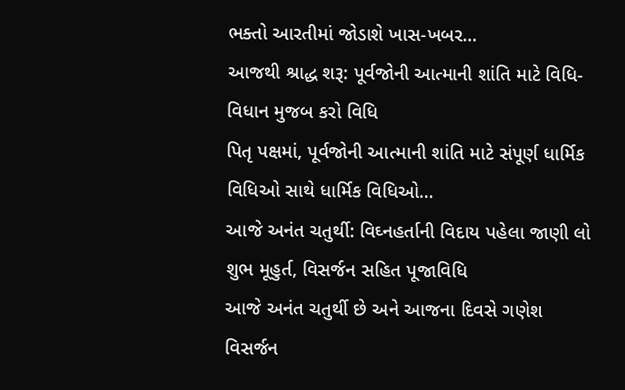ભક્તો આરતીમાં જોડાશે ખાસ-ખબર…
આજથી શ્રાદ્ધ શરૂ: પૂર્વજોની આત્માની શાંતિ માટે વિધિ-વિધાન મુજબ કરો વિધિ
પિતૃ પક્ષમાં, પૂર્વજોની આત્માની શાંતિ માટે સંપૂર્ણ ધાર્મિક વિધિઓ સાથે ધાર્મિક વિધિઓ…
આજે અનંત ચતુર્થી: વિઘ્નહર્તાની વિદાય પહેલા જાણી લો શુભ મૂહુર્ત, વિસર્જન સહિત પૂજાવિધિ
આજે અનંત ચતુર્થી છે અને આજના દિવસે ગણેશ વિસર્જન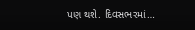પણ થશે. દિવસભરમાં…